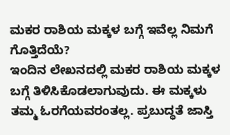ಮಕರ ರಾಶಿಯ ಮಕ್ಕಳ ಬಗ್ಗೆ ಇವೆಲ್ಲ ನಿಮಗೆ ಗೊತ್ತಿದೆಯೆ?
ಇಂದಿನ ಲೇಖನದಲ್ಲಿ ಮಕರ ರಾಶಿಯ ಮಕ್ಕಳ ಬಗ್ಗೆ ತಿಳಿಸಿಕೊಡಲಾಗುವುದು. ಈ ಮಕ್ಕಳು ತಮ್ಮ ಓರಗೆಯವರಂತಲ್ಲ. ಪ್ರಬುದ್ಧತೆ ಜಾಸ್ತಿ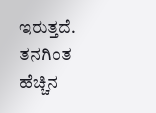ಇರುತ್ತದೆ. ತನಗಿಂತ ಹೆಚ್ಚಿನ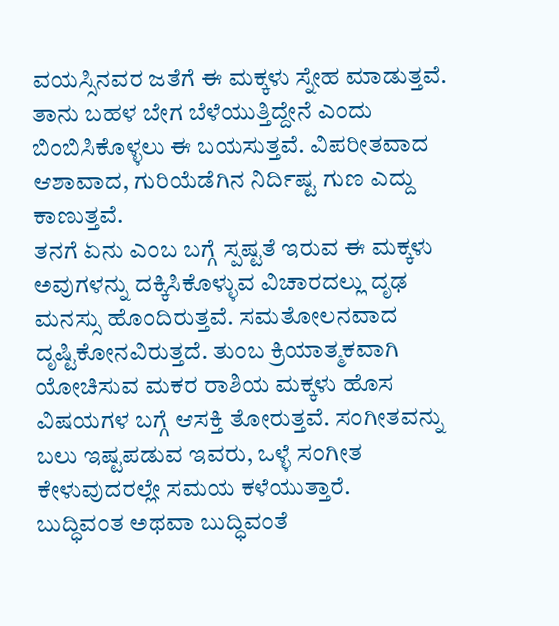ವಯಸ್ಸಿನವರ ಜತೆಗೆ ಈ ಮಕ್ಕಳು ಸ್ನೇಹ ಮಾಡುತ್ತವೆ. ತಾನು ಬಹಳ ಬೇಗ ಬೆಳೆಯುತ್ತಿದ್ದೇನೆ ಎಂದು ಬಿಂಬಿಸಿಕೊಳ್ಳಲು ಈ ಬಯಸುತ್ತವೆ. ವಿಪರೀತವಾದ ಆಶಾವಾದ, ಗುರಿಯೆಡೆಗಿನ ನಿರ್ದಿಷ್ಟ ಗುಣ ಎದ್ದು ಕಾಣುತ್ತವೆ.
ತನಗೆ ಏನು ಎಂಬ ಬಗ್ಗೆ ಸ್ಪಷ್ಟತೆ ಇರುವ ಈ ಮಕ್ಕಳು ಅವುಗಳನ್ನು ದಕ್ಕಿಸಿಕೊಳ್ಳುವ ವಿಚಾರದಲ್ಲು ದೃಢ ಮನಸ್ಸು ಹೊಂದಿರುತ್ತವೆ. ಸಮತೋಲನವಾದ ದೃಷ್ಟಿಕೋನವಿರುತ್ತದೆ. ತುಂಬ ಕ್ರಿಯಾತ್ಮಕವಾಗಿ ಯೋಚಿಸುವ ಮಕರ ರಾಶಿಯ ಮಕ್ಕಳು ಹೊಸ ವಿಷಯಗಳ ಬಗ್ಗೆ ಆಸಕ್ತಿ ತೋರುತ್ತವೆ. ಸಂಗೀತವನ್ನು ಬಲು ಇಷ್ಟಪಡುವ ಇವರು, ಒಳ್ಳೆ ಸಂಗೀತ ಕೇಳುವುದರಲ್ಲೇ ಸಮಯ ಕಳೆಯುತ್ತಾರೆ.
ಬುದ್ಧಿವಂತ ಅಥವಾ ಬುದ್ಧಿವಂತೆ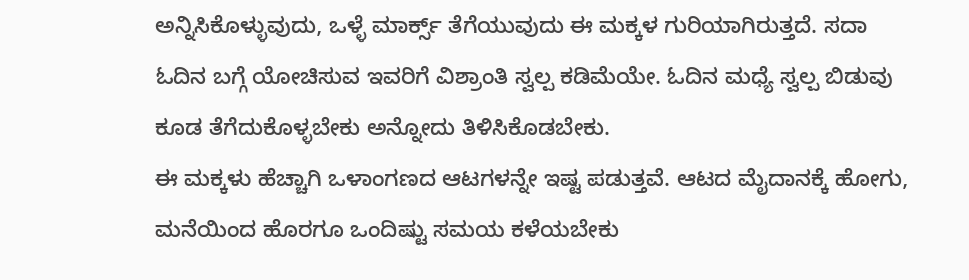ಅನ್ನಿಸಿಕೊಳ್ಳುವುದು, ಒಳ್ಳೆ ಮಾರ್ಕ್ಸ್ ತೆಗೆಯುವುದು ಈ ಮಕ್ಕಳ ಗುರಿಯಾಗಿರುತ್ತದೆ. ಸದಾ ಓದಿನ ಬಗ್ಗೆ ಯೋಚಿಸುವ ಇವರಿಗೆ ವಿಶ್ರಾಂತಿ ಸ್ವಲ್ಪ ಕಡಿಮೆಯೇ. ಓದಿನ ಮಧ್ಯೆ ಸ್ವಲ್ಪ ಬಿಡುವು ಕೂಡ ತೆಗೆದುಕೊಳ್ಳಬೇಕು ಅನ್ನೋದು ತಿಳಿಸಿಕೊಡಬೇಕು.
ಈ ಮಕ್ಕಳು ಹೆಚ್ಚಾಗಿ ಒಳಾಂಗಣದ ಆಟಗಳನ್ನೇ ಇಷ್ಟ ಪಡುತ್ತವೆ. ಆಟದ ಮೈದಾನಕ್ಕೆ ಹೋಗು, ಮನೆಯಿಂದ ಹೊರಗೂ ಒಂದಿಷ್ಟು ಸಮಯ ಕಳೆಯಬೇಕು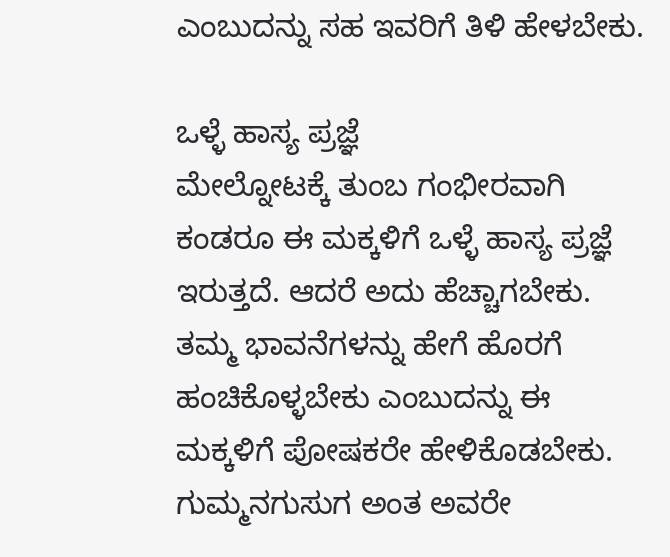ಎಂಬುದನ್ನು ಸಹ ಇವರಿಗೆ ತಿಳಿ ಹೇಳಬೇಕು.

ಒಳ್ಳೆ ಹಾಸ್ಯ ಪ್ರಜ್ಞೆ
ಮೇಲ್ನೋಟಕ್ಕೆ ತುಂಬ ಗಂಭೀರವಾಗಿ ಕಂಡರೂ ಈ ಮಕ್ಕಳಿಗೆ ಒಳ್ಳೆ ಹಾಸ್ಯ ಪ್ರಜ್ಞೆ ಇರುತ್ತದೆ. ಆದರೆ ಅದು ಹೆಚ್ಚಾಗಬೇಕು. ತಮ್ಮ ಭಾವನೆಗಳನ್ನು ಹೇಗೆ ಹೊರಗೆ ಹಂಚಿಕೊಳ್ಳಬೇಕು ಎಂಬುದನ್ನು ಈ ಮಕ್ಕಳಿಗೆ ಪೋಷಕರೇ ಹೇಳಿಕೊಡಬೇಕು. ಗುಮ್ಮನಗುಸುಗ ಅಂತ ಅವರೇ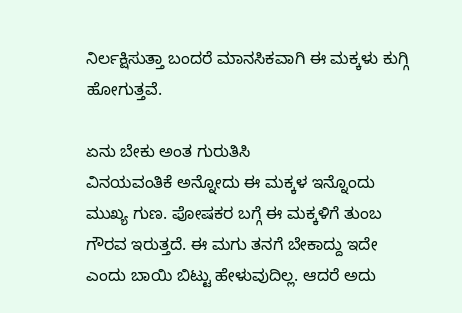ನಿರ್ಲಕ್ಷಿಸುತ್ತಾ ಬಂದರೆ ಮಾನಸಿಕವಾಗಿ ಈ ಮಕ್ಕಳು ಕುಗ್ಗಿ ಹೋಗುತ್ತವೆ.

ಏನು ಬೇಕು ಅಂತ ಗುರುತಿಸಿ
ವಿನಯವಂತಿಕೆ ಅನ್ನೋದು ಈ ಮಕ್ಕಳ ಇನ್ನೊಂದು ಮುಖ್ಯ ಗುಣ. ಪೋಷಕರ ಬಗ್ಗೆ ಈ ಮಕ್ಕಳಿಗೆ ತುಂಬ ಗೌರವ ಇರುತ್ತದೆ. ಈ ಮಗು ತನಗೆ ಬೇಕಾದ್ದು ಇದೇ ಎಂದು ಬಾಯಿ ಬಿಟ್ಟು ಹೇಳುವುದಿಲ್ಲ. ಆದರೆ ಅದು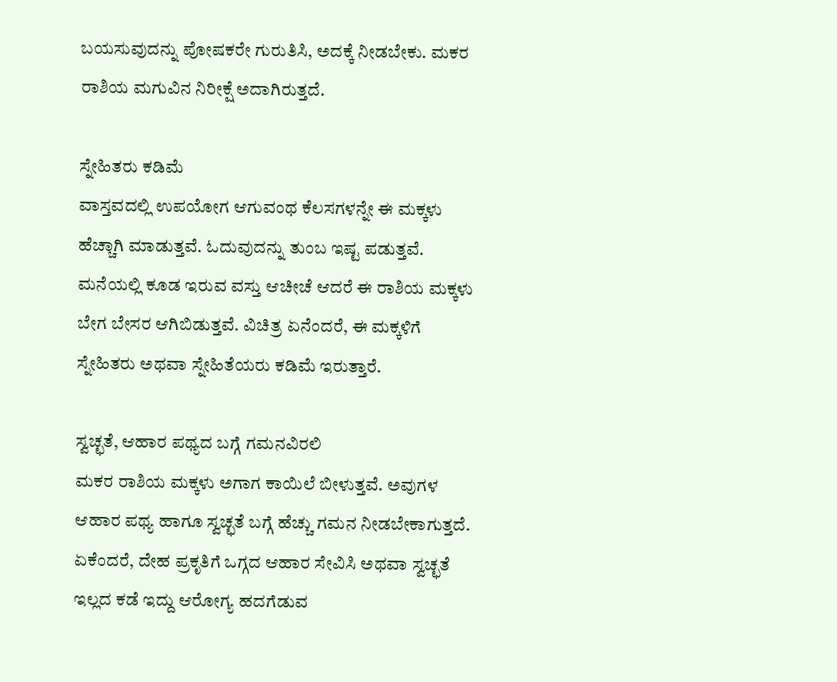ಬಯಸುವುದನ್ನು ಪೋಷಕರೇ ಗುರುತಿಸಿ, ಅದಕ್ಕೆ ನೀಡಬೇಕು. ಮಕರ ರಾಶಿಯ ಮಗುವಿನ ನಿರೀಕ್ಷೆ ಅದಾಗಿರುತ್ತದೆ.

ಸ್ನೇಹಿತರು ಕಡಿಮೆ
ವಾಸ್ತವದಲ್ಲಿ ಉಪಯೋಗ ಆಗುವಂಥ ಕೆಲಸಗಳನ್ನೇ ಈ ಮಕ್ಕಳು ಹೆಚ್ಚಾಗಿ ಮಾಡುತ್ತವೆ. ಓದುವುದನ್ನು ತುಂಬ ಇಷ್ಟ ಪಡುತ್ತವೆ. ಮನೆಯಲ್ಲಿ ಕೂಡ ಇರುವ ವಸ್ತು ಆಚೀಚೆ ಆದರೆ ಈ ರಾಶಿಯ ಮಕ್ಕಳು ಬೇಗ ಬೇಸರ ಆಗಿಬಿಡುತ್ತವೆ. ವಿಚಿತ್ರ ಏನೆಂದರೆ, ಈ ಮಕ್ಕಳಿಗೆ ಸ್ನೇಹಿತರು ಅಥವಾ ಸ್ನೇಹಿತೆಯರು ಕಡಿಮೆ ಇರುತ್ತಾರೆ.

ಸ್ವಚ್ಛತೆ, ಆಹಾರ ಪಥ್ಯದ ಬಗ್ಗೆ ಗಮನವಿರಲಿ
ಮಕರ ರಾಶಿಯ ಮಕ್ಕಳು ಅಗಾಗ ಕಾಯಿಲೆ ಬೀಳುತ್ತವೆ. ಅವುಗಳ ಆಹಾರ ಪಥ್ಯ ಹಾಗೂ ಸ್ವಚ್ಛತೆ ಬಗ್ಗೆ ಹೆಚ್ಚು ಗಮನ ನೀಡಬೇಕಾಗುತ್ತದೆ. ಏಕೆಂದರೆ, ದೇಹ ಪ್ರಕೃತಿಗೆ ಒಗ್ಗದ ಆಹಾರ ಸೇವಿಸಿ ಅಥವಾ ಸ್ವಚ್ಛತೆ ಇಲ್ಲದ ಕಡೆ ಇದ್ದು ಆರೋಗ್ಯ ಹದಗೆಡುವ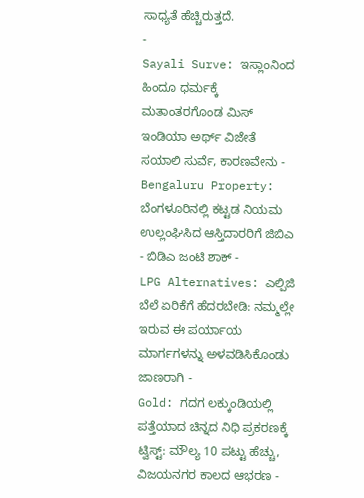ಸಾಧ್ಯತೆ ಹೆಚ್ಚಿರುತ್ತದೆ.
-
Sayali Surve: ಇಸ್ಲಾಂನಿಂದ ಹಿಂದೂ ಧರ್ಮಕ್ಕೆ ಮತಾಂತರಗೊಂಡ ಮಿಸ್ ಇಂಡಿಯಾ ಅರ್ಥ್ ವಿಜೇತೆ ಸಯಾಲಿ ಸುರ್ವೆ, ಕಾರಣವೇನು -
Bengaluru Property: ಬೆಂಗಳೂರಿನಲ್ಲಿ ಕಟ್ಟಡ ನಿಯಮ ಉಲ್ಲಂಘಿಸಿದ ಆಸ್ತಿದಾರರಿಗೆ ಜಿಬಿಎ - ಬಿಡಿಎ ಜಂಟಿ ಶಾಕ್ -
LPG Alternatives: ಎಲ್ಪಿಜಿ ಬೆಲೆ ಏರಿಕೆಗೆ ಹೆದರಬೇಡಿ: ನಮ್ಮಲ್ಲೇ ಇರುವ ಈ ಪರ್ಯಾಯ ಮಾರ್ಗಗಳನ್ನು ಅಳವಡಿಸಿಕೊಂಡು ಜಾಣರಾಗಿ -
Gold: ಗದಗ ಲಕ್ಕುಂಡಿಯಲ್ಲಿ ಪತ್ತೆಯಾದ ಚಿನ್ನದ ನಿಧಿ ಪ್ರಕರಣಕ್ಕೆ ಟ್ವಿಸ್ಟ್: ಮೌಲ್ಯ 10 ಪಟ್ಟು ಹೆಚ್ಚು, ವಿಜಯನಗರ ಕಾಲದ ಆಭರಣ -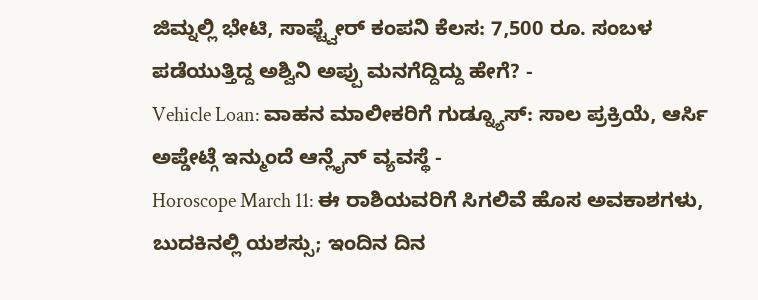ಜಿಮ್ನಲ್ಲಿ ಭೇಟಿ, ಸಾಫ್ಟ್ವೇರ್ ಕಂಪನಿ ಕೆಲಸ: 7,500 ರೂ. ಸಂಬಳ ಪಡೆಯುತ್ತಿದ್ದ ಅಶ್ವಿನಿ ಅಪ್ಪು ಮನಗೆದ್ದಿದ್ದು ಹೇಗೆ? -
Vehicle Loan: ವಾಹನ ಮಾಲೀಕರಿಗೆ ಗುಡ್ನ್ಯೂಸ್: ಸಾಲ ಪ್ರಕ್ರಿಯೆ, ಆರ್ಸಿ ಅಪ್ಡೇಟ್ಗೆ ಇನ್ಮುಂದೆ ಆನ್ಲೈನ್ ವ್ಯವಸ್ಥೆ -
Horoscope March 11: ಈ ರಾಶಿಯವರಿಗೆ ಸಿಗಲಿವೆ ಹೊಸ ಅವಕಾಶಗಳು, ಬುದಕಿನಲ್ಲಿ ಯಶಸ್ಸು; ಇಂದಿನ ದಿನ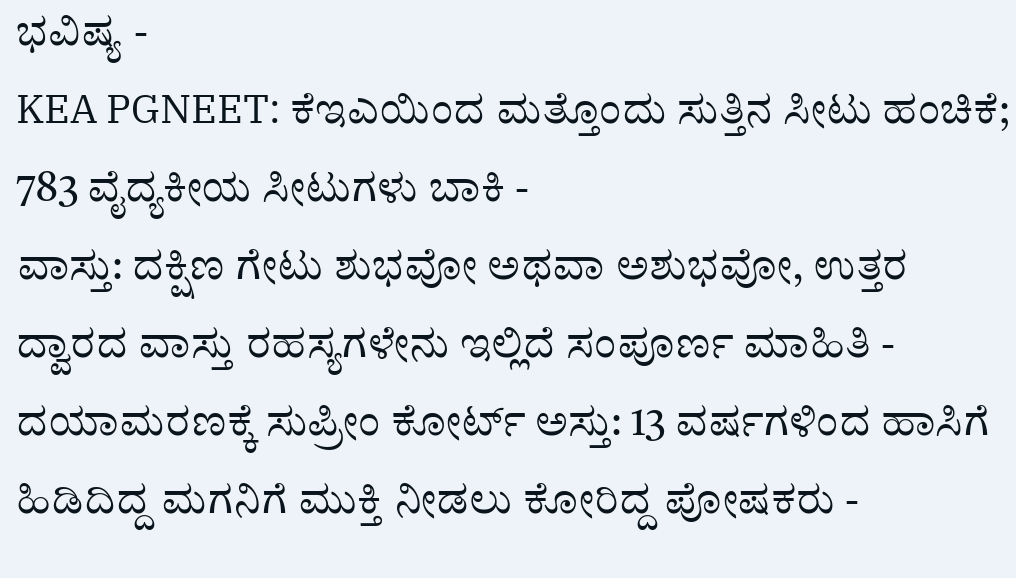ಭವಿಷ್ಯ -
KEA PGNEET: ಕೆಇಎಯಿಂದ ಮತ್ತೊಂದು ಸುತ್ತಿನ ಸೀಟು ಹಂಚಿಕೆ; 783 ವೈದ್ಯಕೀಯ ಸೀಟುಗಳು ಬಾಕಿ -
ವಾಸ್ತು: ದಕ್ಷಿಣ ಗೇಟು ಶುಭವೋ ಅಥವಾ ಅಶುಭವೋ, ಉತ್ತರ ದ್ವಾರದ ವಾಸ್ತು ರಹಸ್ಯಗಳೇನು ಇಲ್ಲಿದೆ ಸಂಪೂರ್ಣ ಮಾಹಿತಿ -
ದಯಾಮರಣಕ್ಕೆ ಸುಪ್ರೀಂ ಕೋರ್ಟ್ ಅಸ್ತು: 13 ವರ್ಷಗಳಿಂದ ಹಾಸಿಗೆ ಹಿಡಿದಿದ್ದ ಮಗನಿಗೆ ಮುಕ್ತಿ ನೀಡಲು ಕೋರಿದ್ದ ಪೋಷಕರು -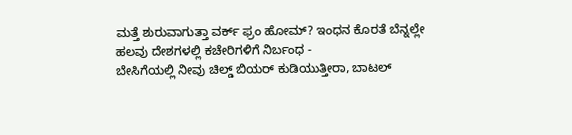ಮತ್ತೆ ಶುರುವಾಗುತ್ತಾ ವರ್ಕ್ ಫ್ರಂ ಹೋಮ್? ಇಂಧನ ಕೊರತೆ ಬೆನ್ನಲ್ಲೇ ಹಲವು ದೇಶಗಳಲ್ಲಿ ಕಚೇರಿಗಳಿಗೆ ನಿರ್ಬಂಧ -
ಬೇಸಿಗೆಯಲ್ಲಿ ನೀವು ಚಿಲ್ಡ್ ಬಿಯರ್ ಕುಡಿಯುತ್ತೀರಾ, ಬಾಟಲ್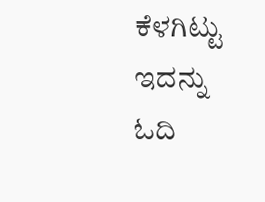ಕೆಳಗಿಟ್ಟು ಇದನ್ನು ಓದಿ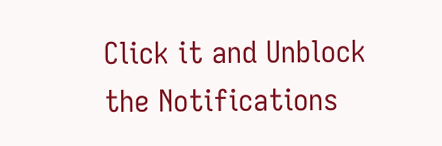Click it and Unblock the Notifications